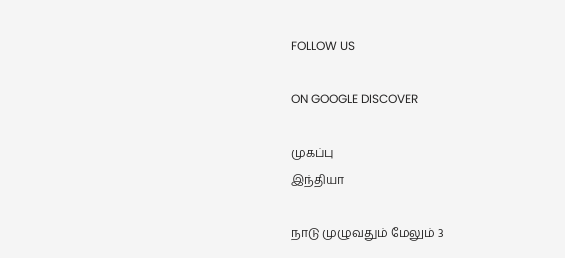FOLLOW US

ON GOOGLE DISCOVER

முகப்பு
இந்தியா

நாடு முழுவதும் மேலும் 3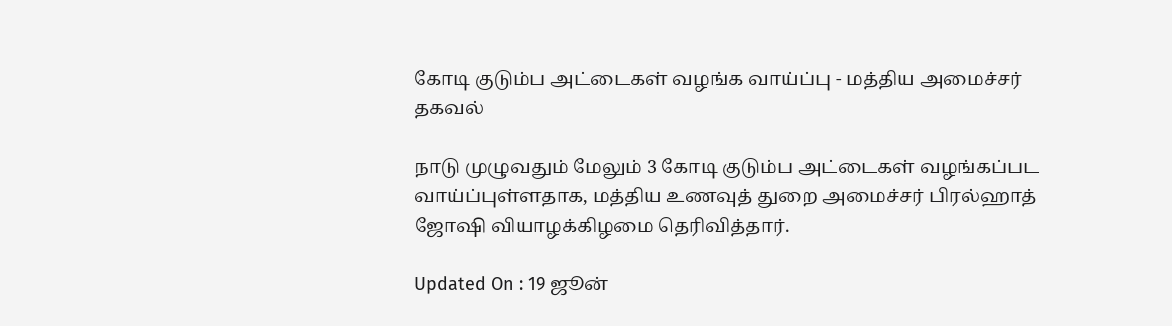கோடி குடும்ப அட்டைகள் வழங்க வாய்ப்பு - மத்திய அமைச்சர் தகவல்

நாடு முழுவதும் மேலும் 3 கோடி குடும்ப அட்டைகள் வழங்கப்பட வாய்ப்புள்ளதாக, மத்திய உணவுத் துறை அமைச்சர் பிரல்ஹாத் ஜோஷி வியாழக்கிழமை தெரிவித்தார்.

Updated On : 19 ஜூன்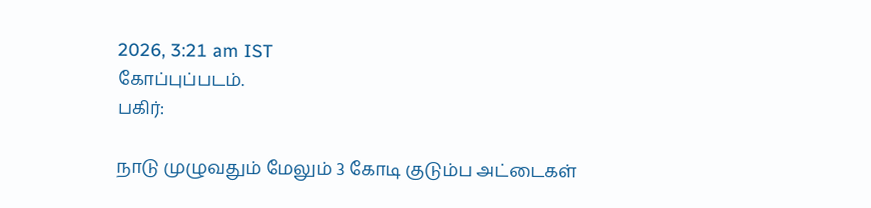2026, 3:21 am IST
கோப்புப்படம்.
பகிர்:

நாடு முழுவதும் மேலும் 3 கோடி குடும்ப அட்டைகள்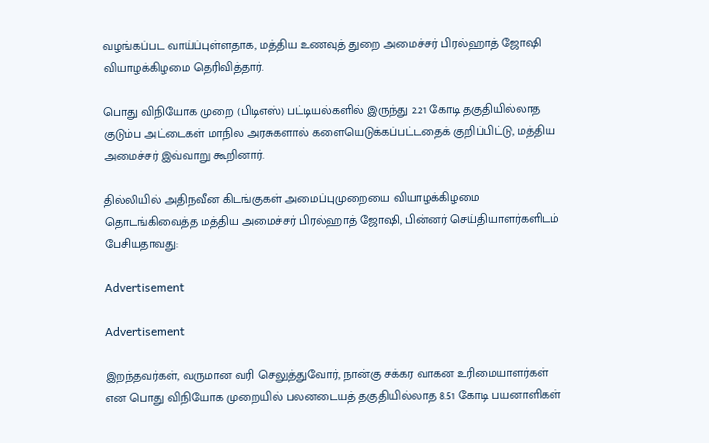வழங்கப்பட வாய்ப்புள்ளதாக, மத்திய உணவுத் துறை அமைச்சர் பிரல்ஹாத் ஜோஷி வியாழக்கிழமை தெரிவித்தார்.

பொது விநியோக முறை (பிடிஎஸ்) பட்டியல்களில் இருந்து 2.21 கோடி தகுதியில்லாத குடும்ப அட்டைகள் மாநில அரசுகளால் களையெடுக்கப்பட்டதைக் குறிப்பிட்டு, மத்திய அமைச்சர் இவ்வாறு கூறினார்.

தில்லியில் அதிநவீன கிடங்குகள் அமைப்புமுறையை வியாழக்கிழமை தொடங்கிவைத்த மத்திய அமைச்சர் பிரல்ஹாத் ஜோஷி, பின்னர் செய்தியாளர்களிடம் பேசியதாவது:

Advertisement

Advertisement

இறந்தவர்கள், வருமான வரி செலுத்துவோர், நான்கு சக்கர வாகன உரிமையாளர்கள் என பொது விநியோக முறையில் பலனடையத் தகுதியில்லாத 8.51 கோடி பயனாளிகள்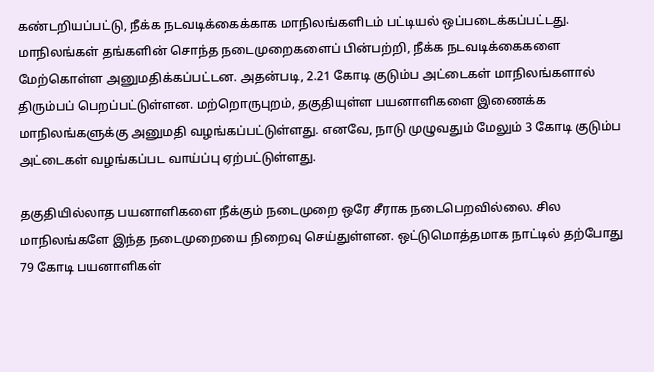கண்டறியப்பட்டு, நீக்க நடவடிக்கைக்காக மாநிலங்களிடம் பட்டியல் ஒப்படைக்கப்பட்டது. மாநிலங்கள் தங்களின் சொந்த நடைமுறைகளைப் பின்பற்றி, நீக்க நடவடிக்கைகளை மேற்கொள்ள அனுமதிக்கப்பட்டன. அதன்படி, 2.21 கோடி குடும்ப அட்டைகள் மாநிலங்களால் திரும்பப் பெறப்பட்டுள்ளன. மற்றொருபுறம், தகுதியுள்ள பயனாளிகளை இணைக்க மாநிலங்களுக்கு அனுமதி வழங்கப்பட்டுள்ளது. எனவே, நாடு முழுவதும் மேலும் 3 கோடி குடும்ப அட்டைகள் வழங்கப்பட வாய்ப்பு ஏற்பட்டுள்ளது.

தகுதியில்லாத பயனாளிகளை நீக்கும் நடைமுறை ஒரே சீராக நடைபெறவில்லை. சில மாநிலங்களே இந்த நடைமுறையை நிறைவு செய்துள்ளன. ஒட்டுமொத்தமாக நாட்டில் தற்போது 79 கோடி பயனாளிகள்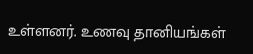உள்ளனர். உணவு தானியங்கள்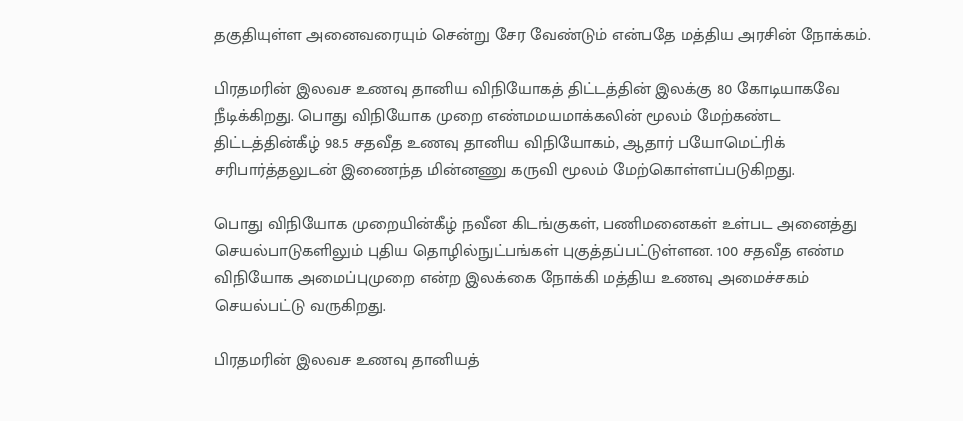தகுதியுள்ள அனைவரையும் சென்று சேர வேண்டும் என்பதே மத்திய அரசின் நோக்கம்.

பிரதமரின் இலவச உணவு தானிய விநியோகத் திட்டத்தின் இலக்கு 80 கோடியாகவே நீடிக்கிறது. பொது விநியோக முறை எண்மமயமாக்கலின் மூலம் மேற்கண்ட திட்டத்தின்கீழ் 98.5 சதவீத உணவு தானிய விநியோகம், ஆதார் பயோமெட்ரிக் சரிபார்த்தலுடன் இணைந்த மின்னணு கருவி மூலம் மேற்கொள்ளப்படுகிறது.

பொது விநியோக முறையின்கீழ் நவீன கிடங்குகள், பணிமனைகள் உள்பட அனைத்து செயல்பாடுகளிலும் புதிய தொழில்நுட்பங்கள் புகுத்தப்பட்டுள்ளன. 100 சதவீத எண்ம விநியோக அமைப்புமுறை என்ற இலக்கை நோக்கி மத்திய உணவு அமைச்சகம் செயல்பட்டு வருகிறது.

பிரதமரின் இலவச உணவு தானியத்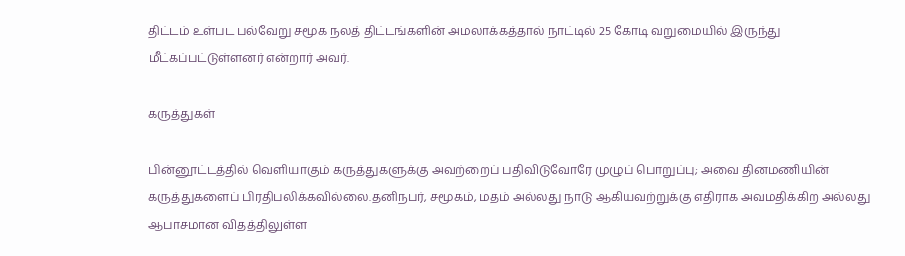திட்டம் உள்பட பல்வேறு சமூக நலத் திட்டங்களின் அமலாக்கத்தால் நாட்டில் 25 கோடி வறுமையில் இருந்து மீட்கப்பட்டுள்ளனர் என்றார் அவர்.

கருத்துகள்

பின்னூட்டத்தில் வெளியாகும் கருத்துகளுக்கு அவற்றைப் பதிவிடுவோரே முழுப் பொறுப்பு; அவை தினமணியின் கருத்துகளைப் பிரதிபலிக்கவில்லை.தனிநபர், சமூகம், மதம் அல்லது நாடு ஆகியவற்றுக்கு எதிராக அவமதிக்கிற அல்லது ஆபாசமான விதத்திலுள்ள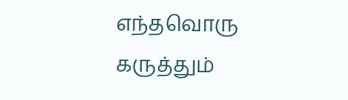எந்தவொரு கருத்தும்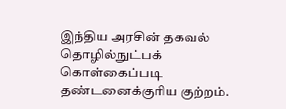இந்திய அரசின் தகவல் தொழில்நுட்பக் கொள்கைப்படி தண்டனைக்குரிய குற்றம்.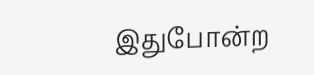இதுபோன்ற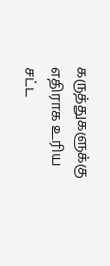கருத்துகளுக்கு எதிராக உரிய சட்ட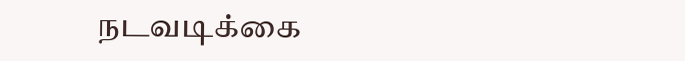நடவடிக்கை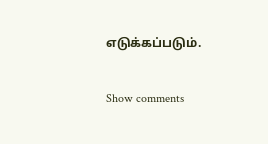எடுக்கப்படும்.

Show comments